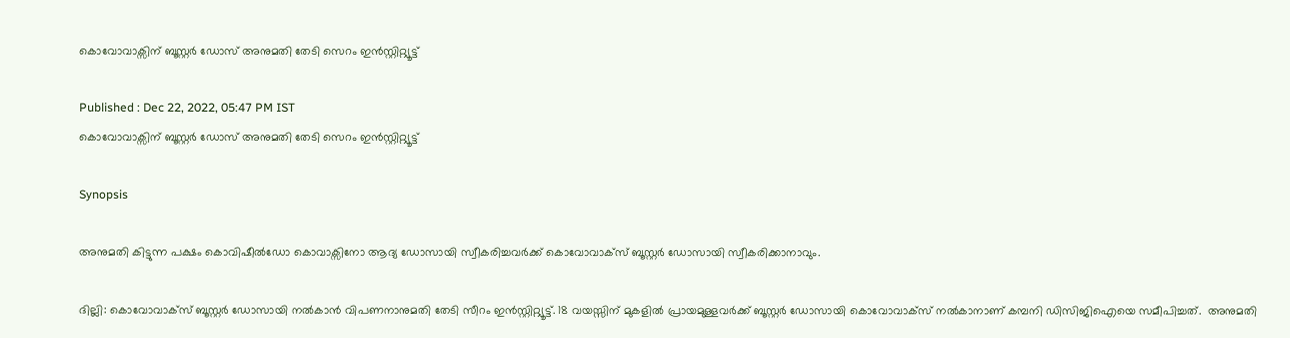കൊവോവാക്സിന് ബൂസ്റ്റർ ഡോസ് അനുമതി തേടി സെറം ഇൻസ്റ്റിറ്റ്യൂട്ട്

Published : Dec 22, 2022, 05:47 PM IST
കൊവോവാക്സിന് ബൂസ്റ്റർ ഡോസ് അനുമതി തേടി സെറം ഇൻസ്റ്റിറ്റ്യൂട്ട്

Synopsis

അനുമതി കിട്ടുന്ന പക്ഷം കൊവിഷീൽഡോ കൊവാക്സിനോ ആദ്യ ഡോസായി സ്വീകരിച്ചവർക്ക് കൊവോവാക്സ് ബൂസ്റ്റർ ഡോസായി സ്വീകരിക്കാനാവും.

ദില്ലി: കൊവോവാക്സ് ബൂസ്റ്റർ ഡോസായി നൽകാൻ വിപണനാനുമതി തേടി സീറം ഇൻസ്റ്റിറ്റ്യൂട്ട്. 18 വയസ്സിന് മുകളിൽ പ്രായമുള്ളവർക്ക് ബൂസ്റ്റർ ഡോസായി കൊവോവാക്സ് നൽകാനാണ് കമ്പനി ഡിസിജിഐയെ സമീപിച്ചത്.  അനുമതി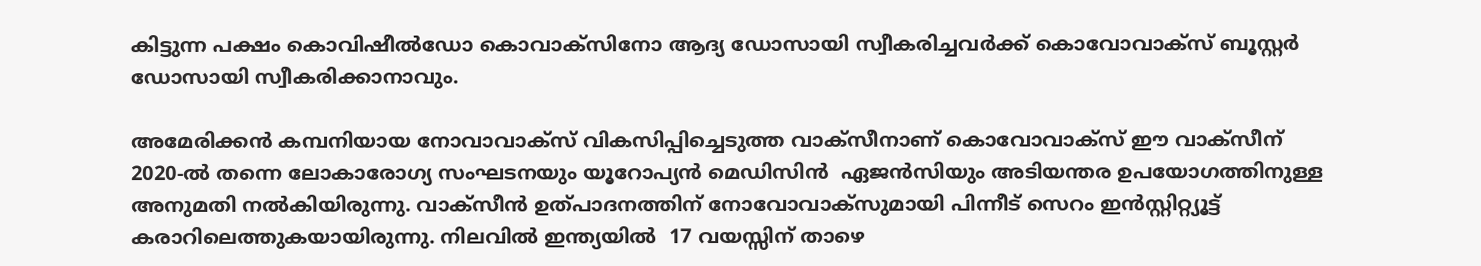കിട്ടുന്ന പക്ഷം കൊവിഷീൽഡോ കൊവാക്സിനോ ആദ്യ ഡോസായി സ്വീകരിച്ചവർക്ക് കൊവോവാക്സ് ബൂസ്റ്റർ ഡോസായി സ്വീകരിക്കാനാവും.

അമേരിക്കൻ കമ്പനിയായ നോവാവാക്സ് വികസിപ്പിച്ചെടുത്ത വാക്സീനാണ് കൊവോവാക്സ് ഈ വാക്സീന് 2020-ൽ തന്നെ ലോകാരോഗ്യ സംഘടനയും യൂറോപ്യൻ മെഡിസിൻ  ഏജൻസിയും അടിയന്തര ഉപയോഗത്തിനുള്ള അനുമതി നൽകിയിരുന്നു. വാക്സീൻ ഉത്പാദനത്തിന് നോവോവാക്സുമായി പിന്നീട് സെറം ഇൻസ്റ്റിറ്റ്യൂട്ട് കരാറിലെത്തുകയായിരുന്നു. നിലവിൽ ഇന്ത്യയിൽ  17 വയസ്സിന് താഴെ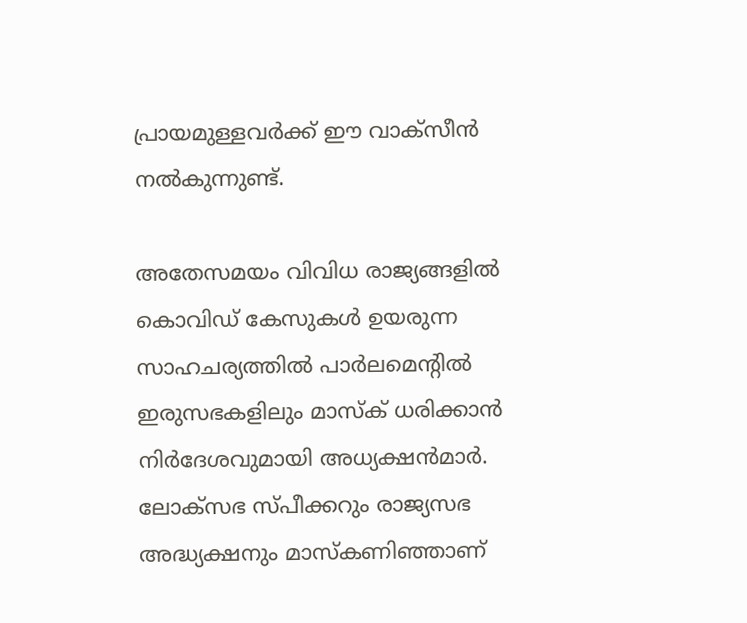പ്രായമുള്ളവർക്ക് ഈ വാക്സീൻ നൽകുന്നുണ്ട്.

അതേസമയം വിവിധ രാജ്യങ്ങളിൽ കൊവി‍ഡ് കേസുകൾ ഉയരുന്ന സാഹചര്യത്തിൽ പാ‍ർലമെന്റിൽ ഇരുസഭകളിലും മാസ്ക് ധരിക്കാൻ നിർദേശവുമായി അധ്യക്ഷൻമാർ. ലോക്സഭ സ്പീക്കറും രാജ്യസഭ അദ്ധ്യക്ഷനും മാസ്കണിഞ്ഞാണ്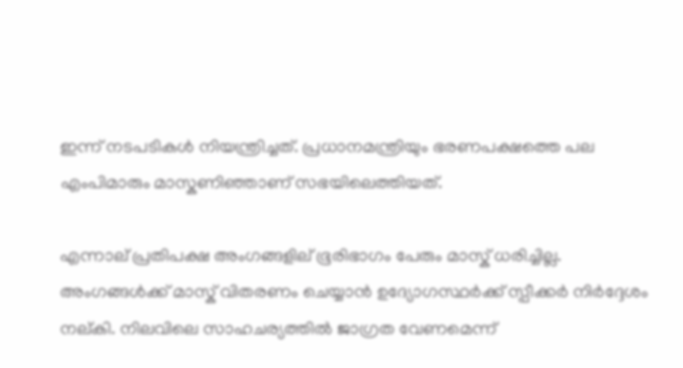ഇന്ന് നടപടികൾ നിയന്ത്രിച്ചത്. പ്രധാനമന്ത്രിയും ഭരണപക്ഷത്തെ പല എംപിമാരും മാസ്കണിഞ്ഞാണ് സഭയിലെത്തിയത്.

എന്നാല് പ്രതിപക്ഷ അംഗങ്ങളില് ഭൂരിഭാഗം പേരും മാസ്ക് ധരിച്ചില്ല. അംഗങ്ങൾക്ക് മാസ്ക് വിതരണം ചെയ്യാൻ ഉദ്യോഗസ്ഥർക്ക് സ്പീക്കർ നിർദ്ദേശം നല്കി. നിലവിലെ സാഹചര്യത്തിൽ ജാഗ്രത വേണമെന്ന്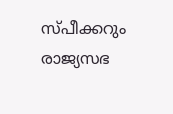സ്പീക്കറും രാജ്യസഭ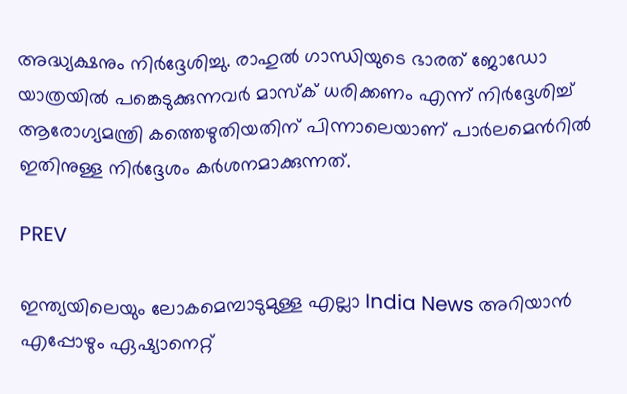അദ്ധ്യക്ഷനും നിർദ്ദേശിച്ചു. രാഹുൽ ഗാന്ധിയുടെ ഭാരത് ജോഡോ യാത്രയിൽ പങ്കെടുക്കുന്നവർ മാസ്ക് ധരിക്കണം എന്ന് നിർദ്ദേശിച്ച് ആരോഗ്യമന്ത്രി കത്തെഴുതിയതിന് പിന്നാലെയാണ് പാർലമെൻറിൽ ഇതിനുള്ള നിർദ്ദേശം കർശനമാക്കുന്നത്.

PREV

ഇന്ത്യയിലെയും ലോകമെമ്പാടുമുള്ള എല്ലാ India News അറിയാൻ എപ്പോഴും ഏഷ്യാനെറ്റ്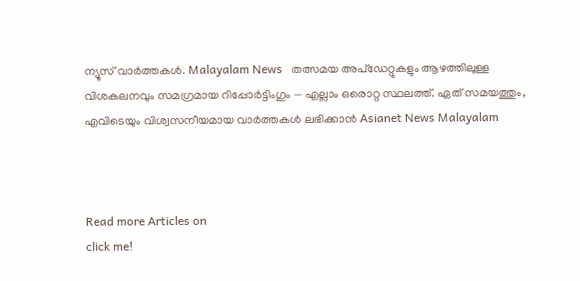ന്യൂസ് വാർത്തകൾ. Malayalam News   തത്സമയ അപ്‌ഡേറ്റുകളും ആഴത്തിലുള്ള വിശകലനവും സമഗ്രമായ റിപ്പോർട്ടിംഗും — എല്ലാം ഒരൊറ്റ സ്ഥലത്ത്. ഏത് സമയത്തും, എവിടെയും വിശ്വസനീയമായ വാർത്തകൾ ലഭിക്കാൻ Asianet News Malayalam



Read more Articles on
click me!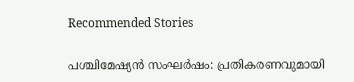Recommended Stories

പശ്ചിമേഷ്യൻ സംഘർഷം: പ്രതികരണവുമായി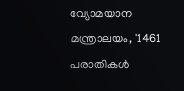വ്യോമയാന മന്ത്രാലയം, '1461 പരാതികൾ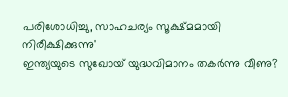പരിശോധിച്ചു, സാഹചര്യം സൂക്ഷ്മമായി നിരീക്ഷിക്കുന്നു'
ഇന്ത്യയുടെ സുഖോയ് യുദ്ധവിമാനം തകര്‍ന്നു വീണു?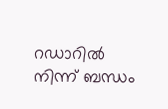റഡാറിൽ നിന്ന് ബന്ധം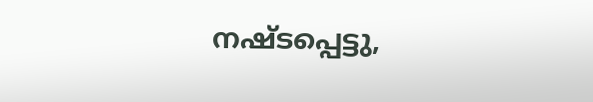നഷ്ടപ്പെട്ടു,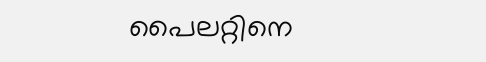പൈലറ്റിനെ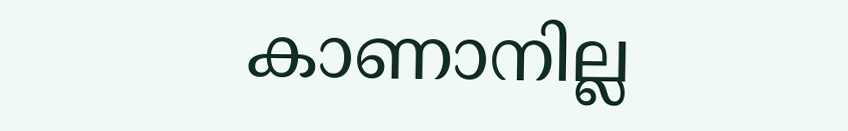കാണാനില്ല